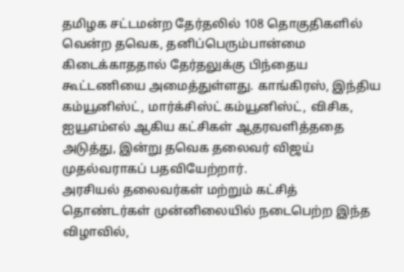தமிழக சட்டமன்ற தேர்தலில் 108 தொகுதிகளில் வென்ற தவெக, தனிப்பெரும்பான்மை கிடைக்காததால் தேர்தலுக்கு பிந்தைய கூட்டணியை அமைத்துள்ளது. காங்கிரஸ், இந்திய கம்யூனிஸ்ட், மார்க்சிஸ்ட் கம்யூனிஸ்ட், விசிக, ஐயூஎம்எல் ஆகிய கட்சிகள் ஆதரவளித்ததை அடுத்து, இன்று தவெக தலைவர் விஜய் முதல்வராகப் பதவியேற்றார்.
அரசியல் தலைவர்கள் மற்றும் கட்சித் தொண்டர்கள் முன்னிலையில் நடைபெற்ற இந்த விழாவில்,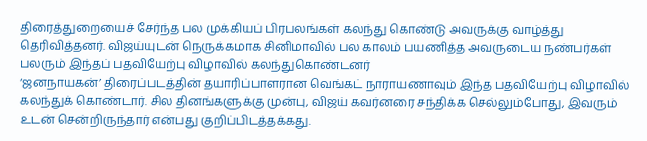திரைத்துறையைச் சேர்ந்த பல முக்கியப் பிரபலங்கள் கலந்து கொண்டு அவருக்கு வாழ்த்து தெரிவித்தனர். விஜய்யுடன் நெருக்கமாக சினிமாவில் பல காலம் பயணித்த அவருடைய நண்பர்கள் பலரும் இந்தப் பதவியேற்பு விழாவில் கலந்துகொண்டனர்
‘ஜனநாயகன்’ திரைப்படத்தின் தயாரிப்பாளரான வெங்கட் நாராயணாவும் இந்த பதவியேற்பு விழாவில் கலந்துக் கொண்டார். சில தினங்களுக்கு முன்பு, விஜய் கவர்னரை சந்திக்க செல்லும்போது, இவரும் உடன் சென்றிருந்தார் என்பது குறிப்பிடத்தக்கது.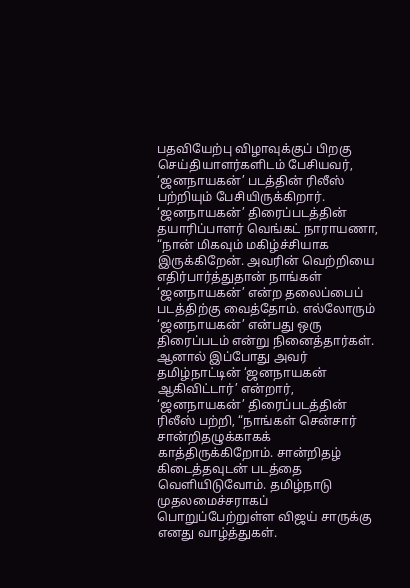பதவியேற்பு விழாவுக்குப் பிறகு செய்தியாளர்களிடம் பேசியவர், ‘ஜனநாயகன்’ படத்தின் ரிலீஸ் பற்றியும் பேசியிருக்கிறார். ‘ஜனநாயகன்’ திரைப்படத்தின் தயாரிப்பாளர் வெங்கட் நாராயணா, “நான் மிகவும் மகிழ்ச்சியாக இருக்கிறேன். அவரின் வெற்றியை எதிர்பார்த்துதான் நாங்கள் ‘ஜனநாயகன்’ என்ற தலைப்பைப் படத்திற்கு வைத்தோம். எல்லோரும் ‘ஜனநாயகன்’ என்பது ஒரு திரைப்படம் என்று நினைத்தார்கள். ஆனால் இப்போது அவர் தமிழ்நாட்டின் ‘ஜனநாயகன் ஆகிவிட்டார்’ என்றார்,
‘ஜனநாயகன்’ திரைப்படத்தின் ரிலீஸ் பற்றி, “நாங்கள் சென்சார் சான்றிதழுக்காகக் காத்திருக்கிறோம். சான்றிதழ் கிடைத்தவுடன் படத்தை வெளியிடுவோம். தமிழ்நாடு முதலமைச்சராகப் பொறுப்பேற்றுள்ள விஜய் சாருக்கு எனது வாழ்த்துகள்.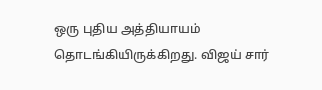ஒரு புதிய அத்தியாயம் தொடங்கியிருக்கிறது. விஜய் சார்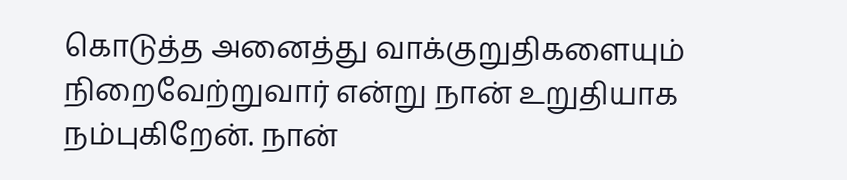கொடுத்த அனைத்து வாக்குறுதிகளையும் நிறைவேற்றுவார் என்று நான் உறுதியாக நம்புகிறேன். நான்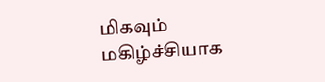மிகவும் மகிழ்ச்சியாக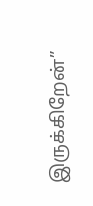இருக்கிறேன்”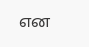என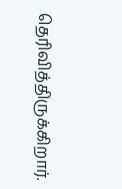தெரிவித்திருக்கிறார்.